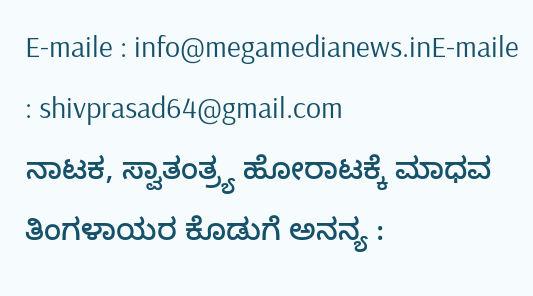E-maile : info@megamedianews.inE-maile : shivprasad64@gmail.com
ನಾಟಕ, ಸ್ವಾತಂತ್ರ್ಯ ಹೋರಾಟಕ್ಕೆ ಮಾಧವ ತಿಂಗಳಾಯರ ಕೊಡುಗೆ ಅನನ್ಯ :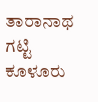ತಾರಾನಾಥ ಗಟ್ಟಿ
ಕೂಳೂರು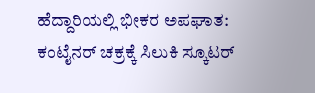ಹೆದ್ದಾರಿಯಲ್ಲಿ ಭೀಕರ ಅಪಘಾತ: ಕಂಟೈನರ್ ಚಕ್ರಕ್ಕೆ ಸಿಲುಕಿ ಸ್ಕೂಟರ್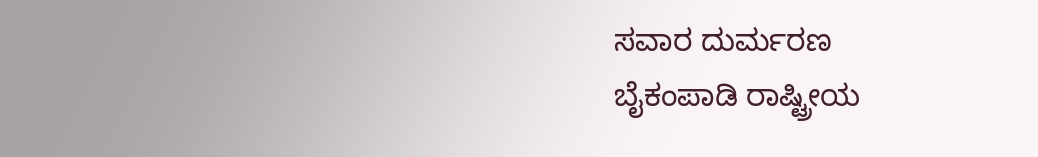ಸವಾರ ದುರ್ಮರಣ
ಬೈಕಂಪಾಡಿ ರಾಷ್ಟ್ರೀಯ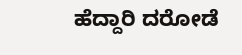ಹೆದ್ದಾರಿ ದರೋಡೆ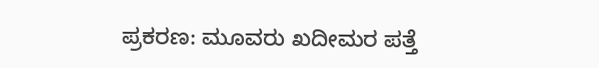ಪ್ರಕರಣ: ಮೂವರು ಖದೀಮರ ಪತ್ತೆ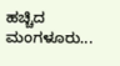ಹಚ್ಚಿದ ಮಂಗಳೂರು...